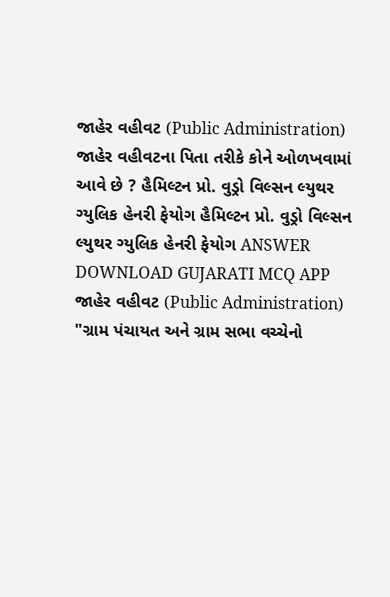જાહેર વહીવટ (Public Administration) જાહેર વહીવટના પિતા તરીકે કોને ઓળખવામાં આવે છે ? હૈમિલ્ટન પ્રો. વુડ્રો વિલ્સન લ્યુથર ગ્યુલિક હેનરી ફેયોગ હૈમિલ્ટન પ્રો. વુડ્રો વિલ્સન લ્યુથર ગ્યુલિક હેનરી ફેયોગ ANSWER DOWNLOAD GUJARATI MCQ APP
જાહેર વહીવટ (Public Administration) "ગ્રામ પંચાયત અને ગ્રામ સભા વચ્ચેનો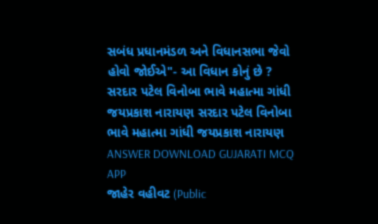સબંધ પ્રધાનમંડળ અને વિધાનસભા જેવો હોવો જોઈએ"- આ વિધાન કોનું છે ? સરદાર પટેલ વિનોબા ભાવે મહાત્મા ગાંધી જયપ્રકાશ નારાયણ સરદાર પટેલ વિનોબા ભાવે મહાત્મા ગાંધી જયપ્રકાશ નારાયણ ANSWER DOWNLOAD GUJARATI MCQ APP
જાહેર વહીવટ (Public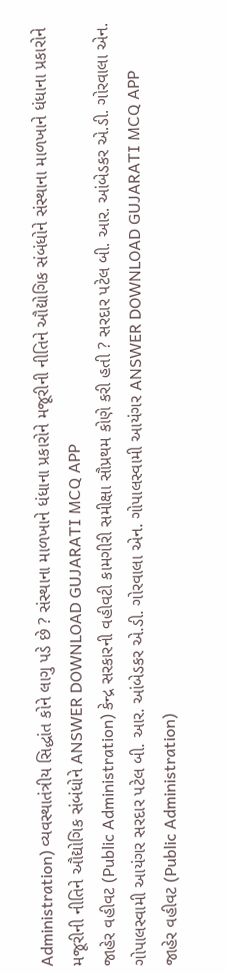Administration) વ્યવસ્થાતંત્રીય સિદ્ધાંત કોને લાગુ પડે છે ? સંસ્થાના માળખાને ધંધાના પ્રકારોને મજૂરીની નીતિને ઔદ્યોગિક સંબંધોને સંસ્થાના માળખાને ધંધાના પ્રકારોને મજૂરીની નીતિને ઔદ્યોગિક સંબંધોને ANSWER DOWNLOAD GUJARATI MCQ APP
જાહેર વહીવટ (Public Administration) કેન્દ્ર સરકારની વહીવટી કામગીરી સમીક્ષા સૌપ્રથમ કોણે કરી હતી ? સરદાર પટેલ બી. આર. આંબેડકર એ.ડી. ગોરવાલા એન. ગોપાલસ્વામી આયંગર સરદાર પટેલ બી. આર. આંબેડકર એ.ડી. ગોરવાલા એન. ગોપાલસ્વામી આયંગર ANSWER DOWNLOAD GUJARATI MCQ APP
જાહેર વહીવટ (Public Administration)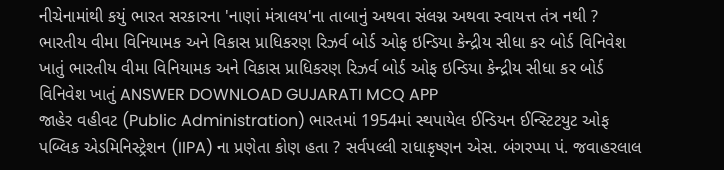નીચેનામાંથી કયું ભારત સરકારના 'નાણાં મંત્રાલય'ના તાબાનું અથવા સંલગ્ન અથવા સ્વાયત્ત તંત્ર નથી ? ભારતીય વીમા વિનિયામક અને વિકાસ પ્રાધિકરણ રિઝર્વ બોર્ડ ઓફ ઇન્ડિયા કેન્દ્રીય સીધા કર બોર્ડ વિનિવેશ ખાતું ભારતીય વીમા વિનિયામક અને વિકાસ પ્રાધિકરણ રિઝર્વ બોર્ડ ઓફ ઇન્ડિયા કેન્દ્રીય સીધા કર બોર્ડ વિનિવેશ ખાતું ANSWER DOWNLOAD GUJARATI MCQ APP
જાહેર વહીવટ (Public Administration) ભારતમાં 1954માં સ્થપાયેલ ઈન્ડિયન ઈન્સ્ટિટયુટ ઓફ પબ્લિક એડમિનિસ્ટ્રેશન (IIPA) ના પ્રણેતા કોણ હતા ? સર્વપલ્લી રાધાકૃષ્ણન એસ. બંગરપ્પા પં. જવાહરલાલ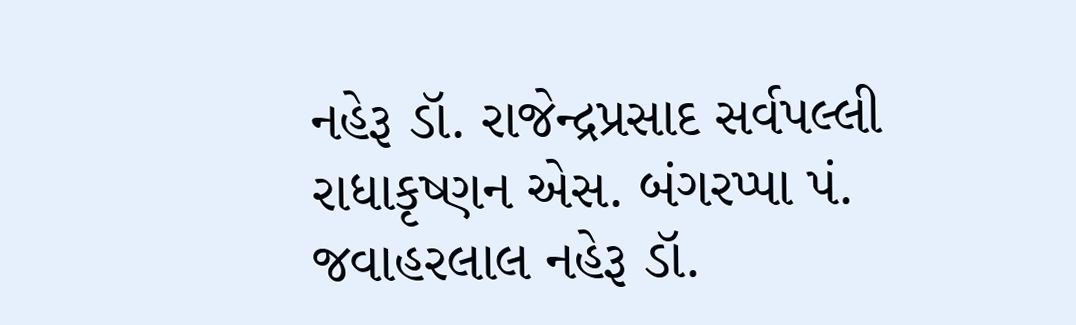નહેરૂ ડૉ. રાજેન્દ્રપ્રસાદ સર્વપલ્લી રાધાકૃષ્ણન એસ. બંગરપ્પા પં. જવાહરલાલ નહેરૂ ડૉ.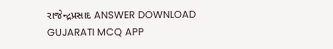રાજેન્દ્રપ્રસાદ ANSWER DOWNLOAD GUJARATI MCQ APP